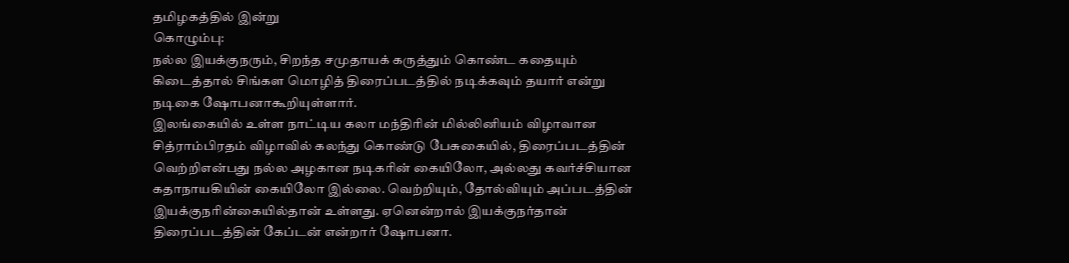தமிழகத்தில் இன்று
கொழும்பு:
நல்ல இயக்குநரும், சிறந்த சமுதாயக் கருத்தும் கொண்ட கதையும் கிடைத்தால் சிங்கள மொழித் திரைப்படத்தில் நடிக்கவும் தயார் என்று நடிகை ஷோபனாகூறியுள்ளார்.
இலங்கையில் உள்ள நாட்டிய கலா மந்திரின் மில்லினியம் விழாவான சித்ராம்பிரதம் விழாவில் கலந்து கொண்டு பேசுகையில், திரைப்படத்தின் வெற்றிஎன்பது நல்ல அழகான நடிகரின் கையிலோ, அல்லது கவர்ச்சியான கதாநாயகியின் கையிலோ இல்லை. வெற்றியும், தோல்வியும் அப்படத்தின் இயக்குநரின்கையில்தான் உள்ளது. ஏனென்றால் இயக்குநர்தான் திரைப்படத்தின் கேப்டன் என்றார் ஷோபனா.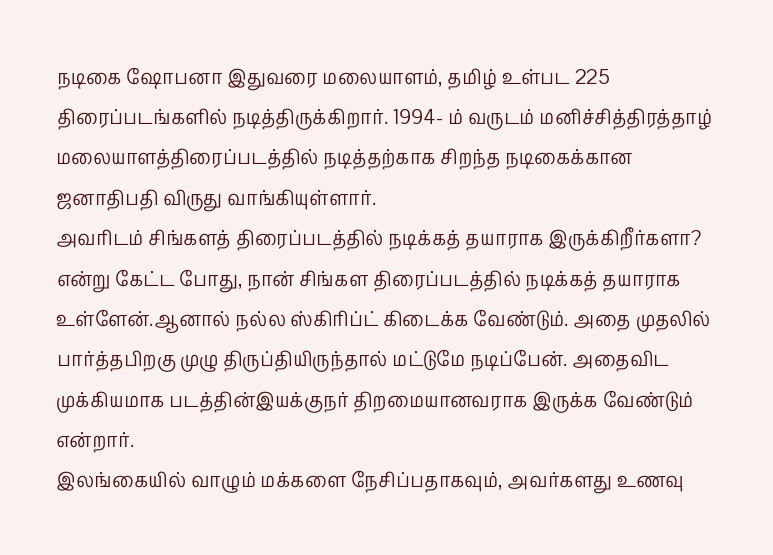நடிகை ஷோபனா இதுவரை மலையாளம், தமிழ் உள்பட 225 திரைப்படங்களில் நடித்திருக்கிறார். 1994- ம் வருடம் மனிச்சித்திரத்தாழ் மலையாளத்திரைப்படத்தில் நடித்தற்காக சிறந்த நடிகைக்கான ஜனாதிபதி விருது வாங்கியுள்ளார்.
அவரிடம் சிங்களத் திரைப்படத்தில் நடிக்கத் தயாராக இருக்கிறீர்களா? என்று கேட்ட போது, நான் சிங்கள திரைப்படத்தில் நடிக்கத் தயாராக உள்ளேன்.ஆனால் நல்ல ஸ்கிரிப்ட் கிடைக்க வேண்டும். அதை முதலில் பார்த்தபிறகு முழு திருப்தியிருந்தால் மட்டுமே நடிப்பேன். அதைவிட முக்கியமாக படத்தின்இயக்குநர் திறமையானவராக இருக்க வேண்டும் என்றார்.
இலங்கையில் வாழும் மக்களை நேசிப்பதாகவும், அவர்களது உணவு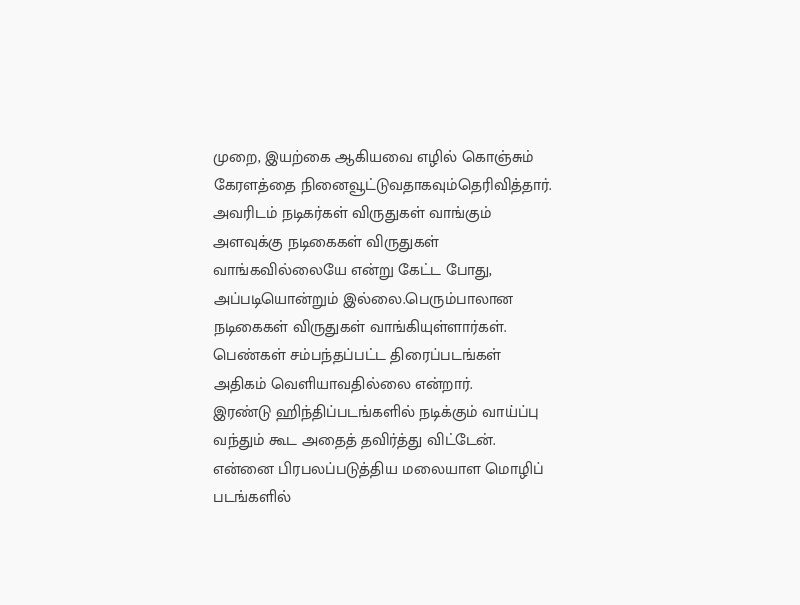முறை, இயற்கை ஆகியவை எழில் கொஞ்சும் கேரளத்தை நினைவூட்டுவதாகவும்தெரிவித்தார்.
அவரிடம் நடிகர்கள் விருதுகள் வாங்கும் அளவுக்கு நடிகைகள் விருதுகள் வாங்கவில்லையே என்று கேட்ட போது, அப்படியொன்றும் இல்லை.பெரும்பாலான நடிகைகள் விருதுகள் வாங்கியுள்ளார்கள். பெண்கள் சம்பந்தப்பட்ட திரைப்படங்கள் அதிகம் வெளியாவதில்லை என்றார்.
இரண்டு ஹிந்திப்படங்களில் நடிக்கும் வாய்ப்பு வந்தும் கூட அதைத் தவிர்த்து விட்டேன். என்னை பிரபலப்படுத்திய மலையாள மொழிப் படங்களில்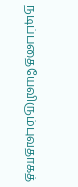நடிப்பதையேவிரும்புவதாகத்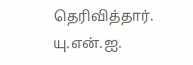தெரிவித்தார்.
யு.என்.ஐ.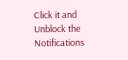Click it and Unblock the Notifications